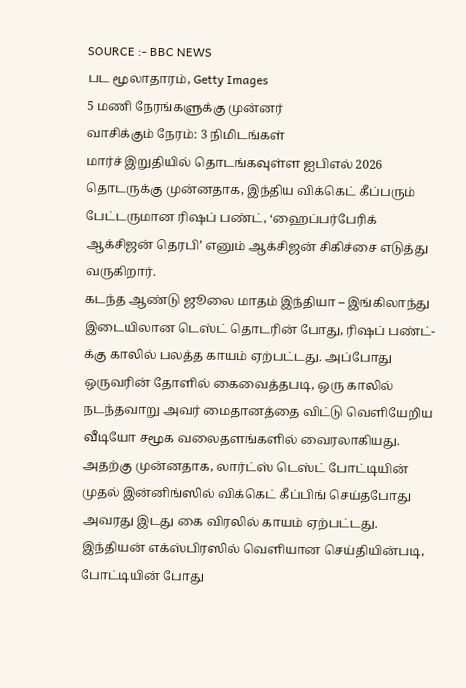SOURCE :- BBC NEWS
பட மூலாதாரம், Getty Images
5 மணி நேரங்களுக்கு முன்னர்
வாசிக்கும் நேரம்: 3 நிமிடங்கள்
மார்ச் இறுதியில் தொடங்கவுள்ள ஐபிஎல் 2026 தொடருக்கு முன்னதாக, இந்திய விக்கெட் கீப்பரும் பேட்டருமான ரிஷப் பண்ட், ‘ஹைப்பர்பேரிக் ஆக்சிஜன் தெரபி’ எனும் ஆக்சிஜன் சிகிச்சை எடுத்து வருகிறார்.
கடந்த ஆண்டு ஜூலை மாதம் இந்தியா – இங்கிலாந்து இடையிலான டெஸ்ட் தொடரின் போது, ரிஷப் பண்ட்-க்கு காலில் பலத்த காயம் ஏற்பட்டது. அப்போது ஒருவரின் தோளில் கைவைத்தபடி, ஒரு காலில் நடந்தவாறு அவர் மைதானத்தை விட்டு வெளியேறிய வீடியோ சமூக வலைதளங்களில் வைரலாகியது.
அதற்கு முன்னதாக, லார்ட்ஸ் டெஸ்ட் போட்டியின் முதல் இன்னிங்ஸில் விக்கெட் கீப்பிங் செய்தபோது அவரது இடது கை விரலில் காயம் ஏற்பட்டது.
இந்தியன் எக்ஸ்பிரஸில் வெளியான செய்தியின்படி, போட்டியின் போது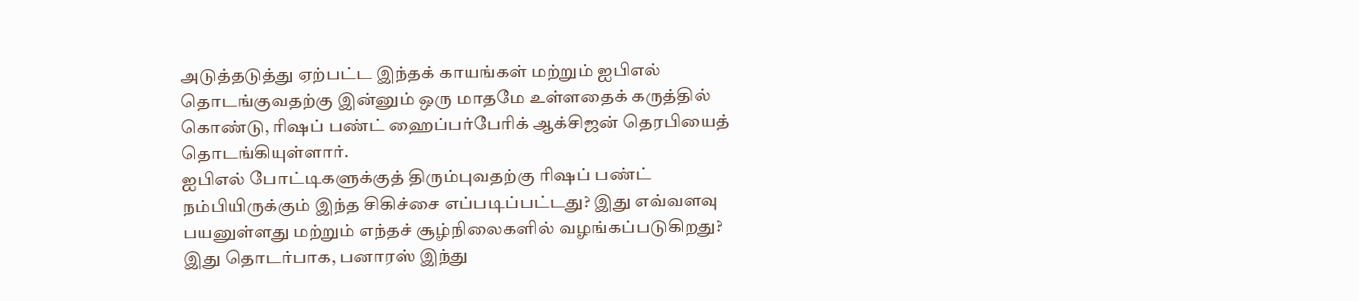அடுத்தடுத்து ஏற்பட்ட இந்தக் காயங்கள் மற்றும் ஐபிஎல் தொடங்குவதற்கு இன்னும் ஒரு மாதமே உள்ளதைக் கருத்தில் கொண்டு, ரிஷப் பண்ட் ஹைப்பர்பேரிக் ஆக்சிஜன் தெரபியைத் தொடங்கியுள்ளார்.
ஐபிஎல் போட்டிகளுக்குத் திரும்புவதற்கு ரிஷப் பண்ட் நம்பியிருக்கும் இந்த சிகிச்சை எப்படிப்பட்டது? இது எவ்வளவு பயனுள்ளது மற்றும் எந்தச் சூழ்நிலைகளில் வழங்கப்படுகிறது? இது தொடர்பாக, பனாரஸ் இந்து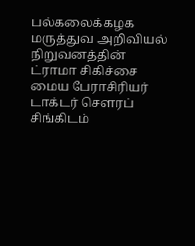பல்கலைக்கழக மருத்துவ அறிவியல் நிறுவனத்தின் ட்ராமா சிகிச்சை மைய பேராசிரியர் டாக்டர் சௌரப் சிங்கிடம்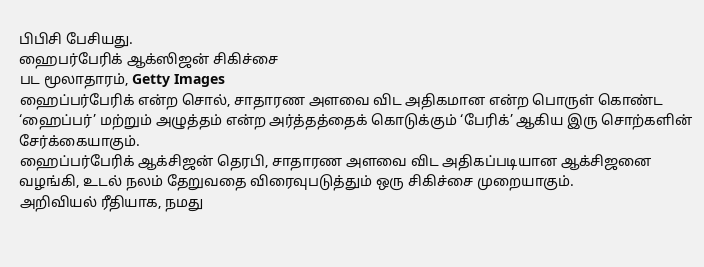பிபிசி பேசியது.
ஹைபர்பேரிக் ஆக்ஸிஜன் சிகிச்சை
பட மூலாதாரம், Getty Images
ஹைப்பர்பேரிக் என்ற சொல், சாதாரண அளவை விட அதிகமான என்ற பொருள் கொண்ட ‘ஹைப்பர்’ மற்றும் அழுத்தம் என்ற அர்த்தத்தைக் கொடுக்கும் ‘பேரிக்’ ஆகிய இரு சொற்களின் சேர்க்கையாகும்.
ஹைப்பர்பேரிக் ஆக்சிஜன் தெரபி, சாதாரண அளவை விட அதிகப்படியான ஆக்சிஜனை வழங்கி, உடல் நலம் தேறுவதை விரைவுபடுத்தும் ஒரு சிகிச்சை முறையாகும்.
அறிவியல் ரீதியாக, நமது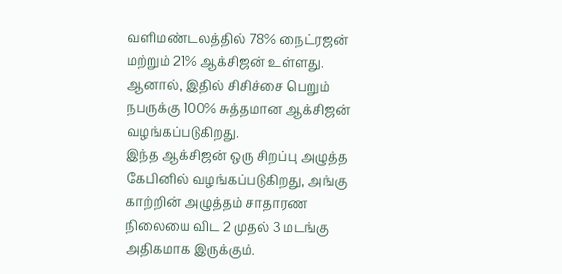வளிமண்டலத்தில் 78% நைட்ரஜன் மற்றும் 21% ஆக்சிஜன் உள்ளது. ஆனால், இதில் சிசிச்சை பெறும் நபருக்கு 100% சுத்தமான ஆக்சிஜன் வழங்கப்படுகிறது.
இந்த ஆக்சிஜன் ஒரு சிறப்பு அழுத்த கேபினில் வழங்கப்படுகிறது, அங்கு காற்றின் அழுத்தம் சாதாரண நிலையை விட 2 முதல் 3 மடங்கு அதிகமாக இருக்கும்.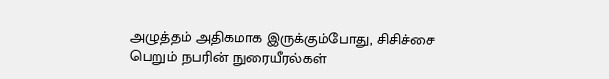அழுத்தம் அதிகமாக இருக்கும்போது, சிசிச்சை பெறும் நபரின் நுரையீரல்கள்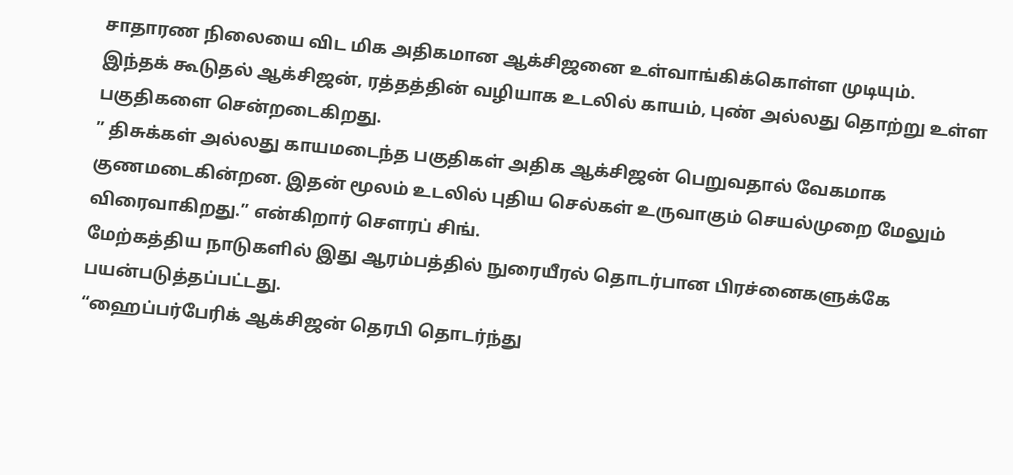சாதாரண நிலையை விட மிக அதிகமான ஆக்சிஜனை உள்வாங்கிக்கொள்ள முடியும்.
இந்தக் கூடுதல் ஆக்சிஜன், ரத்தத்தின் வழியாக உடலில் காயம், புண் அல்லது தொற்று உள்ள பகுதிகளை சென்றடைகிறது.
” திசுக்கள் அல்லது காயமடைந்த பகுதிகள் அதிக ஆக்சிஜன் பெறுவதால் வேகமாக குணமடைகின்றன. இதன் மூலம் உடலில் புதிய செல்கள் உருவாகும் செயல்முறை மேலும் விரைவாகிறது.” என்கிறார் சௌரப் சிங்.
மேற்கத்திய நாடுகளில் இது ஆரம்பத்தில் நுரையீரல் தொடர்பான பிரச்னைகளுக்கே பயன்படுத்தப்பட்டது.
“ஹைப்பர்பேரிக் ஆக்சிஜன் தெரபி தொடர்ந்து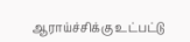ஆராய்ச்சிக்கு உட்பட்டு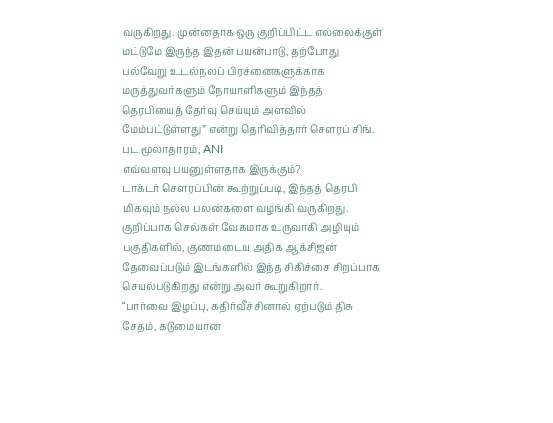வருகிறது. முன்னதாக ஒரு குறிப்பிட்ட எல்லைக்குள் மட்டுமே இருந்த இதன் பயன்பாடு, தற்போது பல்வேறு உடல்நலப் பிரச்னைகளுக்காக மருத்துவர்களும் நோயாளிகளும் இந்தத் தெரபியைத் தேர்வு செய்யும் அளவில் மேம்பட்டுள்ளது” என்று தெரிவித்தார் சௌரப் சிங்.
பட மூலாதாரம், ANI
எவ்வளவு பயனுள்ளதாக இருக்கும்?
டாக்டர் சௌரப்பின் கூற்றுப்படி, இந்தத் தெரபி மிகவும் நல்ல பலன்களை வழங்கி வருகிறது.
குறிப்பாக செல்கள் வேகமாக உருவாகி அழியும் பகுதிகளில், குணமடைய அதிக ஆக்சிஜன் தேவைப்படும் இடங்களில் இந்த சிகிச்சை சிறப்பாக செயல்படுகிறது என்று அவர் கூறுகிறார்.
“பார்வை இழப்பு, கதிர்வீச்சினால் ஏற்படும் திசு சேதம், கடுமையான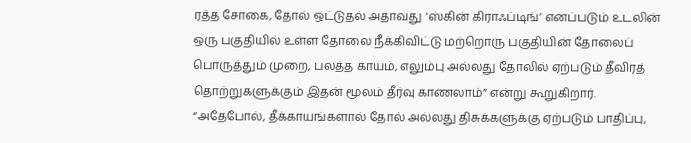ரத்த சோகை, தோல் ஒட்டுதல் அதாவது ‘ஸ்கின் கிராஃப்டிங்’ எனப்படும் உடலின் ஒரு பகுதியில் உள்ள தோலை நீக்கிவிட்டு மற்றொரு பகுதியின் தோலைப் பொருத்தும் முறை, பலத்த காயம், எலும்பு அல்லது தோலில் ஏற்படும் தீவிரத் தொற்றுகளுக்கும் இதன் மூலம் தீர்வு காணலாம்” என்று கூறுகிறார்.
“அதேபோல், தீக்காயங்களால் தோல் அல்லது திசுக்களுக்கு ஏற்படும் பாதிப்பு,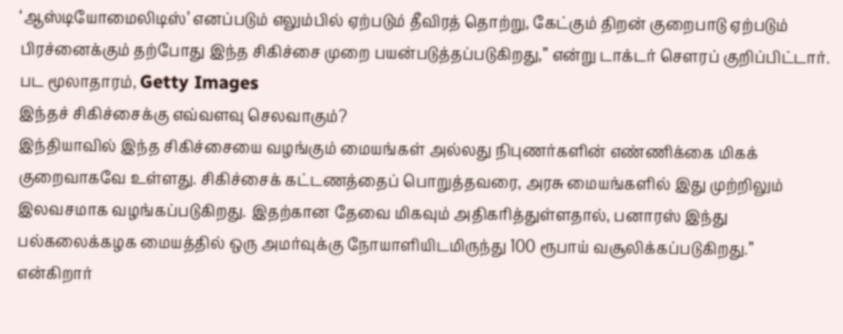‘ஆஸ்டியோமைலிடிஸ்’ எனப்படும் எலும்பில் ஏற்படும் தீவிரத் தொற்று, கேட்கும் திறன் குறைபாடு ஏற்படும் பிரச்னைக்கும் தற்போது இந்த சிகிச்சை முறை பயன்படுத்தப்படுகிறது,” என்று டாக்டர் சௌரப் குறிப்பிட்டார்.
பட மூலாதாரம், Getty Images
இந்தச் சிகிச்சைக்கு எவ்வளவு செலவாகும்?
இந்தியாவில் இந்த சிகிச்சையை வழங்கும் மையங்கள் அல்லது நிபுணர்களின் எண்ணிக்கை மிகக் குறைவாகவே உள்ளது. சிகிச்சைக் கட்டணத்தைப் பொறுத்தவரை, அரசு மையங்களில் இது முற்றிலும் இலவசமாக வழங்கப்படுகிறது. இதற்கான தேவை மிகவும் அதிகரித்துள்ளதால், பனாரஸ் இந்து பல்கலைக்கழக மையத்தில் ஒரு அமர்வுக்கு நோயாளியிடமிருந்து 100 ரூபாய் வசூலிக்கப்படுகிறது.” என்கிறார்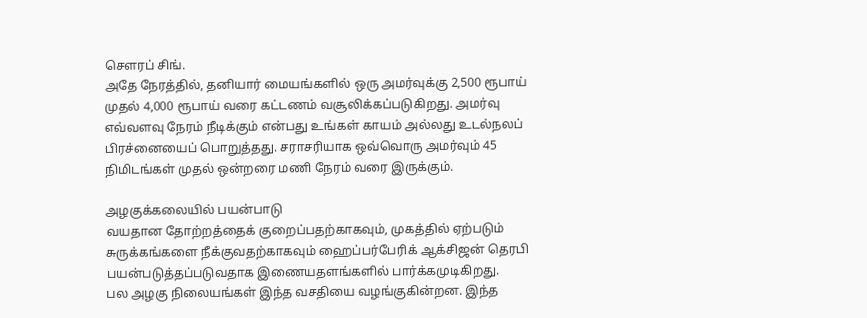சௌரப் சிங்.
அதே நேரத்தில், தனியார் மையங்களில் ஒரு அமர்வுக்கு 2,500 ரூபாய் முதல் 4,000 ரூபாய் வரை கட்டணம் வசூலிக்கப்படுகிறது. அமர்வு எவ்வளவு நேரம் நீடிக்கும் என்பது உங்கள் காயம் அல்லது உடல்நலப் பிரச்னையைப் பொறுத்தது. சராசரியாக ஒவ்வொரு அமர்வும் 45 நிமிடங்கள் முதல் ஒன்றரை மணி நேரம் வரை இருக்கும்.

அழகுக்கலையில் பயன்பாடு
வயதான தோற்றத்தைக் குறைப்பதற்காகவும், முகத்தில் ஏற்படும் சுருக்கங்களை நீக்குவதற்காகவும் ஹைப்பர்பேரிக் ஆக்சிஜன் தெரபி பயன்படுத்தப்படுவதாக இணையதளங்களில் பார்க்கமுடிகிறது.
பல அழகு நிலையங்கள் இந்த வசதியை வழங்குகின்றன. இந்த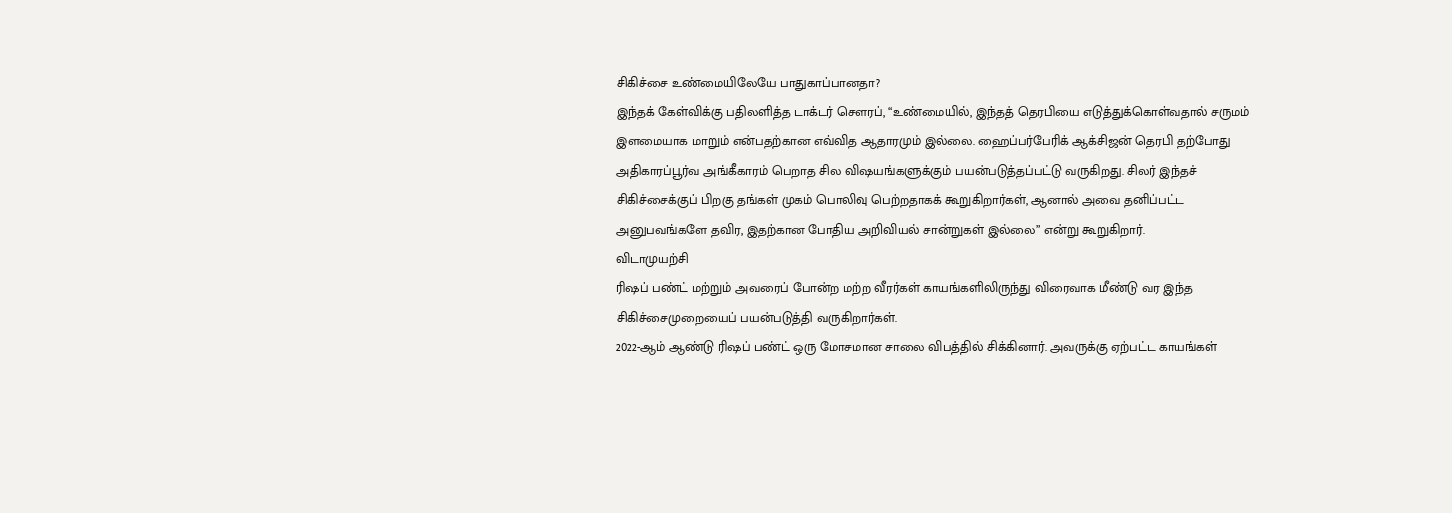சிகிச்சை உண்மையிலேயே பாதுகாப்பானதா?
இந்தக் கேள்விக்கு பதிலளித்த டாக்டர் சௌரப், “உண்மையில், இந்தத் தெரபியை எடுத்துக்கொள்வதால் சருமம் இளமையாக மாறும் என்பதற்கான எவ்வித ஆதாரமும் இல்லை. ஹைப்பர்பேரிக் ஆக்சிஜன் தெரபி தற்போது அதிகாரப்பூர்வ அங்கீகாரம் பெறாத சில விஷயங்களுக்கும் பயன்படுத்தப்பட்டு வருகிறது. சிலர் இந்தச் சிகிச்சைக்குப் பிறகு தங்கள் முகம் பொலிவு பெற்றதாகக் கூறுகிறார்கள், ஆனால் அவை தனிப்பட்ட அனுபவங்களே தவிர, இதற்கான போதிய அறிவியல் சான்றுகள் இல்லை” என்று கூறுகிறார்.
விடாமுயற்சி
ரிஷப் பண்ட் மற்றும் அவரைப் போன்ற மற்ற வீரர்கள் காயங்களிலிருந்து விரைவாக மீண்டு வர இந்த சிகிச்சைமுறையைப் பயன்படுத்தி வருகிறார்கள்.
2022-ஆம் ஆண்டு ரிஷப் பண்ட் ஒரு மோசமான சாலை விபத்தில் சிக்கினார். அவருக்கு ஏற்பட்ட காயங்கள்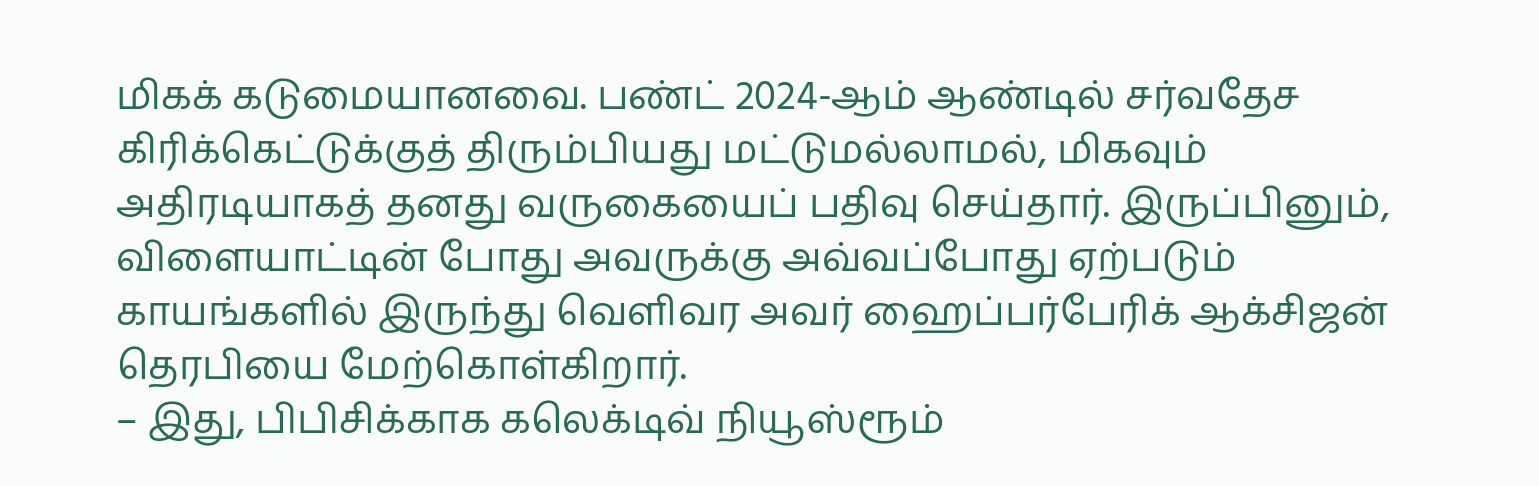மிகக் கடுமையானவை. பண்ட் 2024-ஆம் ஆண்டில் சர்வதேச கிரிக்கெட்டுக்குத் திரும்பியது மட்டுமல்லாமல், மிகவும் அதிரடியாகத் தனது வருகையைப் பதிவு செய்தார். இருப்பினும், விளையாட்டின் போது அவருக்கு அவ்வப்போது ஏற்படும் காயங்களில் இருந்து வெளிவர அவர் ஹைப்பர்பேரிக் ஆக்சிஜன் தெரபியை மேற்கொள்கிறார்.
– இது, பிபிசிக்காக கலெக்டிவ் நியூஸ்ரூம்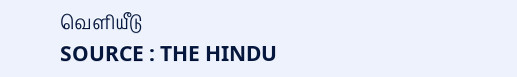வெளியீடு
SOURCE : THE HINDU